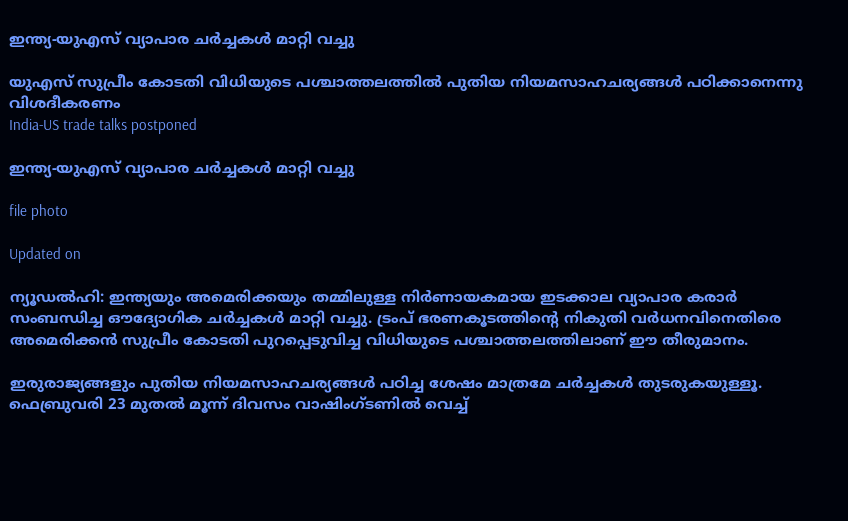ഇന്ത്യ-യുഎസ് വ്യാപാര ചർച്ചകൾ മാറ്റി വച്ചു

യുഎസ് സുപ്രീം കോടതി വിധിയുടെ പശ്ചാത്തലത്തിൽ പുതിയ നിയമസാഹചര്യങ്ങൾ പഠിക്കാനെന്നു വിശദീകരണം
India-US trade talks postponed

ഇന്ത്യ-യുഎസ് വ്യാപാര ചർച്ചകൾ മാറ്റി വച്ചു

file photo

Updated on

ന്യൂഡൽഹി: ഇന്ത്യയും അമെരിക്കയും തമ്മിലുള്ള നിർണായകമായ ഇടക്കാല വ്യാപാര കരാർ സംബന്ധിച്ച ഔദ്യോഗിക ചർച്ചകൾ മാറ്റി വച്ചു. ട്രംപ് ഭരണകൂടത്തിന്‍റെ നികുതി വർധനവിനെതിരെ അമെരിക്കൻ സുപ്രീം കോടതി പുറപ്പെടുവിച്ച വിധിയുടെ പശ്ചാത്തലത്തിലാണ് ഈ തീരുമാനം.

ഇരുരാജ്യങ്ങളും പുതിയ നിയമസാഹചര്യങ്ങൾ പഠിച്ച ശേഷം മാത്രമേ ചർച്ചകൾ തുടരുകയുള്ളൂ. ഫെബ്രുവരി 23 മുതൽ മൂന്ന് ദിവസം വാഷിംഗ്ടണിൽ വെച്ച്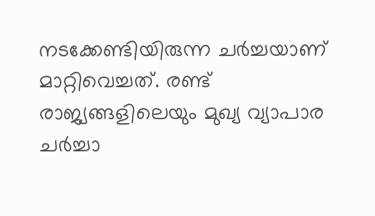നടക്കേണ്ടിയിരുന്ന ചർച്ചയാണ് മാറ്റിവെച്ചത്. രണ്ട് രാജ്യങ്ങളിലെയും മുഖ്യ വ്യാപാര ചർച്ചാ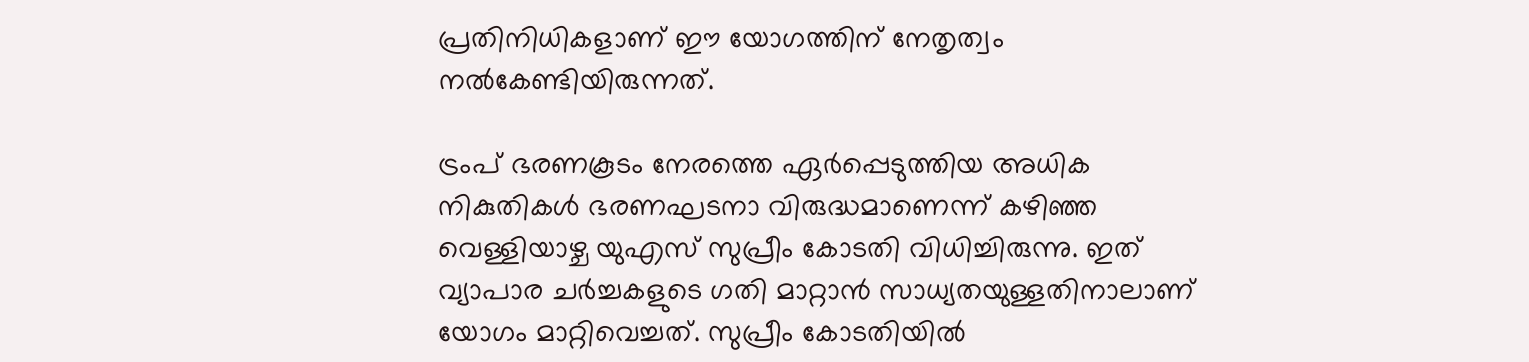പ്രതിനിധികളാണ് ഈ യോഗത്തിന് നേതൃത്വം നൽകേണ്ടിയിരുന്നത്.

ട്രംപ് ഭരണകൂടം നേരത്തെ ഏർപ്പെടുത്തിയ അധിക നികുതികൾ ഭരണഘടനാ വിരുദ്ധമാണെന്ന് കഴിഞ്ഞ വെള്ളിയാഴ്ച യുഎസ് സുപ്രീം കോടതി വിധിച്ചിരുന്നു. ഇത് വ്യാപാര ചർച്ചകളുടെ ഗതി മാറ്റാൻ സാധ്യതയുള്ളതിനാലാണ് യോഗം മാറ്റിവെച്ചത്. സുപ്രീം കോടതിയിൽ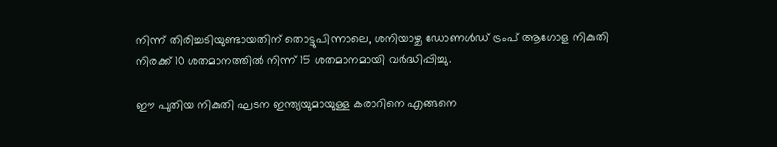നിന്ന് തിരിച്ചടിയുണ്ടായതിന് തൊട്ടുപിന്നാലെ, ശനിയാഴ്ച ഡോണൾഡ് ട്രംപ് ആഗോള നികുതി നിരക്ക് 10 ശതമാനത്തിൽ നിന്ന് 15 ശതമാനമായി വർദ്ധിപ്പിച്ചു.

ഈ പുതിയ നികുതി ഘടന ഇന്ത്യയുമായുള്ള കരാറിനെ എങ്ങനെ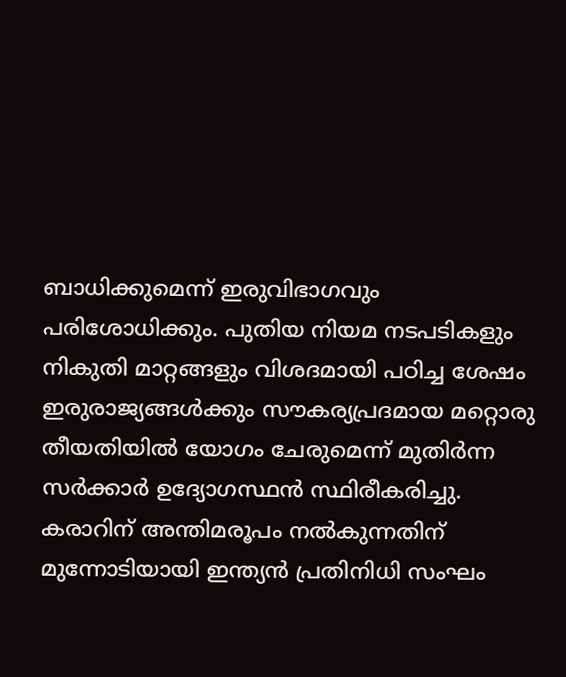ബാധിക്കുമെന്ന് ഇരുവിഭാഗവും പരിശോധിക്കും. പുതിയ നിയമ നടപടികളും നികുതി മാറ്റങ്ങളും വിശദമായി പഠിച്ച ശേഷം ഇരുരാജ്യങ്ങൾക്കും സൗകര്യപ്രദമായ മറ്റൊരു തീയതിയിൽ യോഗം ചേരുമെന്ന് മുതിർന്ന സർക്കാർ ഉദ്യോഗസ്ഥൻ സ്ഥിരീകരിച്ചു. കരാറിന് അന്തിമരൂപം നൽകുന്നതിന് മുന്നോടിയായി ഇന്ത്യൻ പ്രതിനിധി സംഘം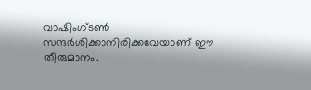വാഷിംഗ്ടൺ സന്ദർശിക്കാനിരിക്കവേയാണ് ഈ തീരുമാനം.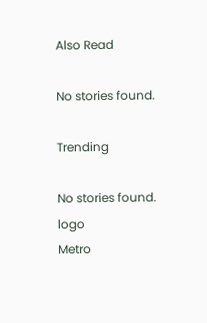Also Read

No stories found.

Trending

No stories found.
logo
Metro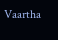Vaartha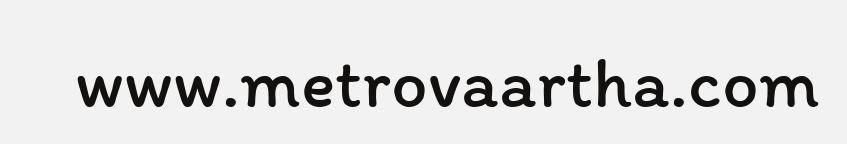www.metrovaartha.com